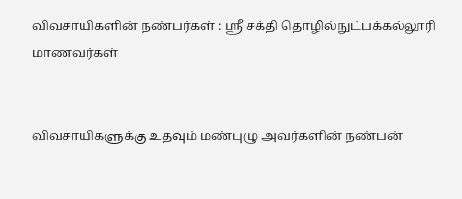விவசாயிகளின் நண்பர்கள் : ஸ்ரீ சக்தி தொழில்நுட்பக்கல்லூரி மாணவர்கள்


விவசாயிகளுக்கு உதவும் மண்புழு அவர்களின் நண்பன்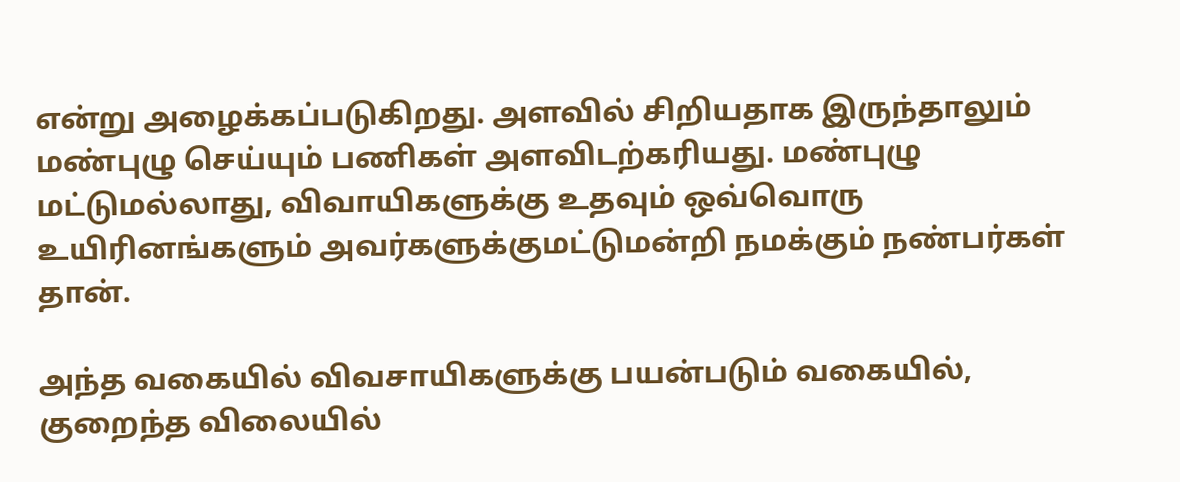என்று அழைக்கப்படுகிறது. அளவில் சிறியதாக இருந்தாலும் மண்புழு செய்யும் பணிகள் அளவிடற்கரியது. மண்புழு மட்டுமல்லாது, விவாயிகளுக்கு உதவும் ஒவ்வொரு உயிரினங்களும் அவர்களுக்குமட்டுமன்றி நமக்கும் நண்பர்கள் தான்.

அந்த வகையில் விவசாயிகளுக்கு பயன்படும் வகையில், குறைந்த விலையில்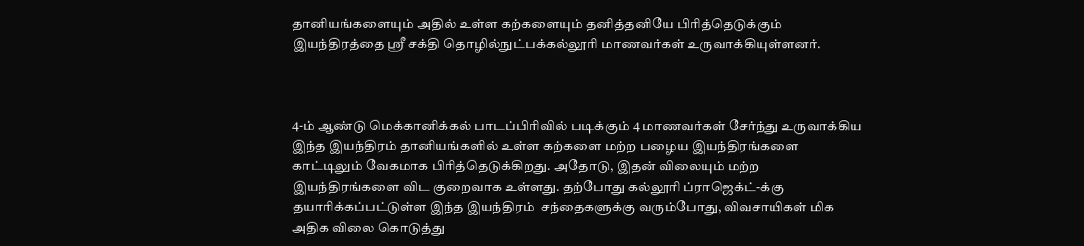தானியங்களையும் அதில் உள்ள கற்களையும் தனித்தனியே பிரித்தெடுக்கும் இயந்திரத்தை ஸ்ரீ சக்தி தொழில்நுட்பக்கல்லூரி மாணவர்கள் உருவாக்கியுள்ளனர்.



4-ம் ஆண்டு மெக்கானிக்கல் பாடப்பிரிவில் படிக்கும் 4 மாணவர்கள் சேர்ந்து உருவாக்கிய இந்த இயந்திரம் தானியங்களில் உள்ள கற்களை மற்ற பழைய இயந்திரங்களை காட்டிலும் வேகமாக பிரித்தெடுக்கிறது. அதோடு, இதன் விலையும் மற்ற இயந்திரங்களை விட குறைவாக உள்ளது. தற்போது கல்லூரி ப்ராஜெக்ட்-க்கு தயாரிக்கப்பட்டுள்ள இந்த இயந்திரம்  சந்தைகளுக்கு வரும்போது, விவசாயிகள் மிக அதிக விலை கொடுத்து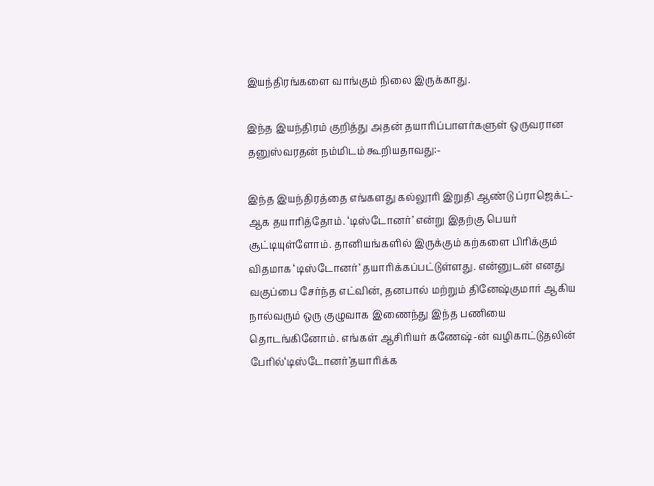இயந்திரங்களை வாங்கும் நிலை இருக்காது.

இந்த இயந்திரம் குறித்து அதன் தயாரிப்பாளர்களுள் ஒருவரான தனுஸ்வரதன் நம்மிடம் கூறியதாவது:-

இந்த இயந்திரத்தை எங்களது கல்லூரி இறுதி ஆண்டு ப்ராஜெக்ட்-ஆக தயாரித்தோம். ‘டிஸ்டோனர்’ என்று இதற்கு பெயர் சூட்டியுள்ளோம். தானியங்களில் இருக்கும் கற்களை பிரிக்கும் விதமாக ‘டிஸ்டோனர்’ தயாரிக்கப்பட்டுள்ளது. என்னுடன் எனது வகுப்பை சேர்ந்த எட்வின், தனபால் மற்றும் தினேஷ்குமார் ஆகிய நால்வரும் ஒரு குழுவாக இணைந்து இந்த பணியை தொடங்கினோம். எங்கள் ஆசிரியர் கணேஷ்-ன் வழிகாட்டுதலின் பேரில்‘டிஸ்டோனர்’தயாரிக்க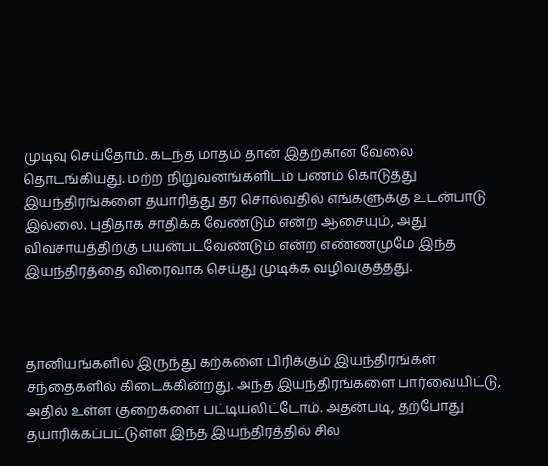முடிவு செய்தோம். கடந்த மாதம் தான் இதற்கான வேலை தொடங்கியது. மற்ற நிறுவனங்களிடம் பணம் கொடுத்து இயந்திரங்களை தயாரித்து தர சொல்வதில் எங்களுக்கு உடன்பாடு இல்லை. புதிதாக சாதிக்க வேண்டும் என்ற ஆசையும், அது விவசாயத்திற்கு பயன்படவேண்டும் என்ற எண்ணமுமே இந்த இயந்திரத்தை விரைவாக செய்து முடிக்க வழிவகுத்தது.



தானியங்களில் இருந்து கற்களை பிரிக்கும் இயந்திரங்கள் சந்தைகளில் கிடைக்கின்றது. அந்த இயந்திரங்களை பார்வையிட்டு, அதில் உள்ள குறைகளை பட்டியலிட்டோம். அதன்படி, தற்போது தயாரிக்கப்பட்டுள்ள இந்த இயந்திரத்தில் சில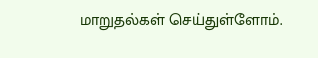மாறுதல்கள் செய்துள்ளோம்.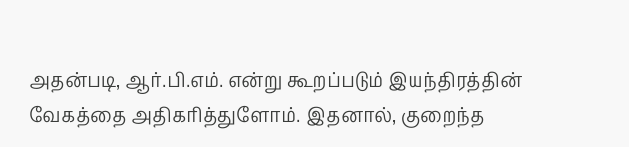அதன்படி, ஆர்.பி.எம். என்று கூறப்படும் இயந்திரத்தின் வேகத்தை அதிகரித்துளோம். இதனால், குறைந்த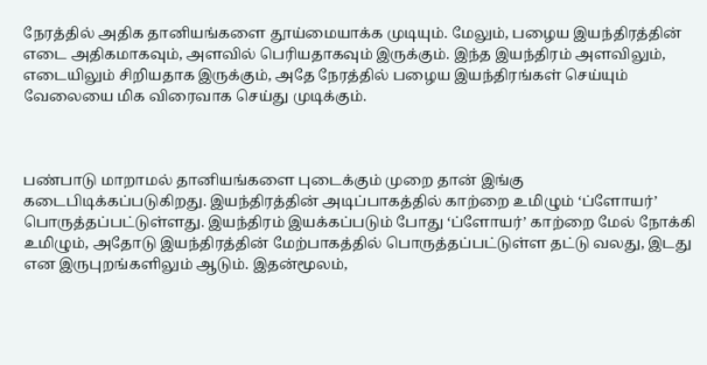நேரத்தில் அதிக தானியங்களை தூய்மையாக்க முடியும். மேலும், பழைய இயந்திரத்தின் எடை அதிகமாகவும், அளவில் பெரியதாகவும் இருக்கும். இந்த இயந்திரம் அளவிலும், எடையிலும் சிறியதாக இருக்கும், அதே நேரத்தில் பழைய இயந்திரங்கள் செய்யும் வேலையை மிக விரைவாக செய்து முடிக்கும்.



பண்பாடு மாறாமல் தானியங்களை புடைக்கும் முறை தான் இங்கு கடைபிடிக்கப்படுகிறது. இயந்திரத்தின் அடிப்பாகத்தில் காற்றை உமிழும் ‘ப்ளோயர்’ பொருத்தப்பட்டுள்ளது. இயந்திரம் இயக்கப்படும் போது ‘ப்ளோயர்’ காற்றை மேல் நோக்கி உமிழும், அதோடு இயந்திரத்தின் மேற்பாகத்தில் பொருத்தப்பட்டுள்ள தட்டு வலது, இடது என இருபுறங்களிலும் ஆடும். இதன்மூலம்,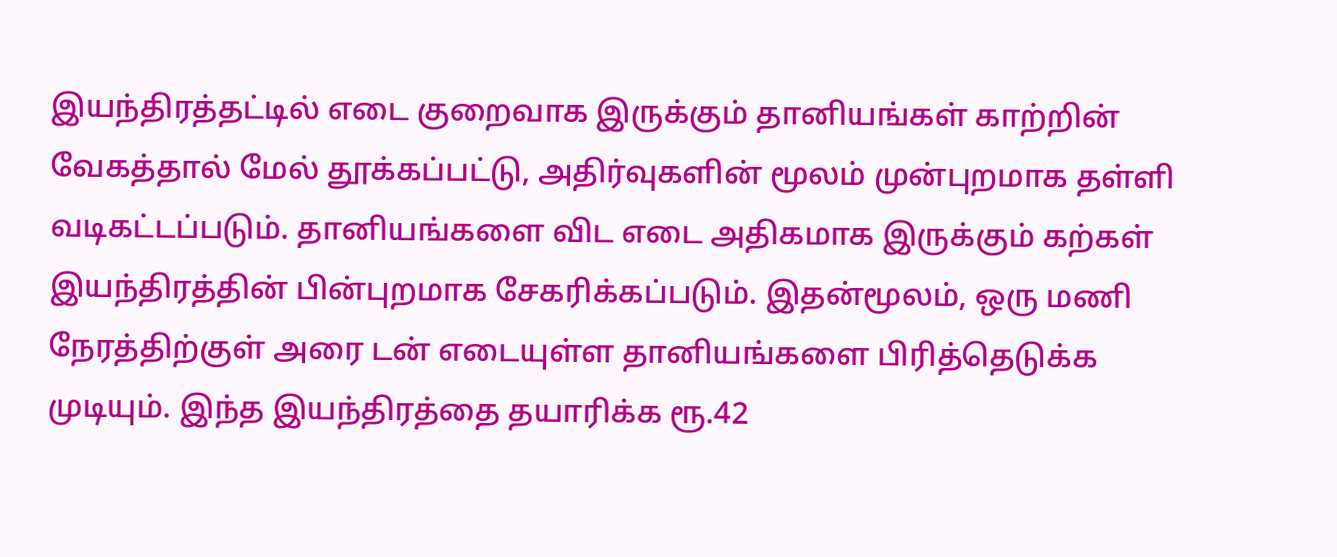இயந்திரத்தட்டில் எடை குறைவாக இருக்கும் தானியங்கள் காற்றின் வேகத்தால் மேல் தூக்கப்பட்டு, அதிர்வுகளின் மூலம் முன்புறமாக தள்ளி வடிகட்டப்படும். தானியங்களை விட எடை அதிகமாக இருக்கும் கற்கள் இயந்திரத்தின் பின்புறமாக சேகரிக்கப்படும். இதன்மூலம், ஒரு மணி நேரத்திற்குள் அரை டன் எடையுள்ள தானியங்களை பிரித்தெடுக்க முடியும். இந்த இயந்திரத்தை தயாரிக்க ரூ.42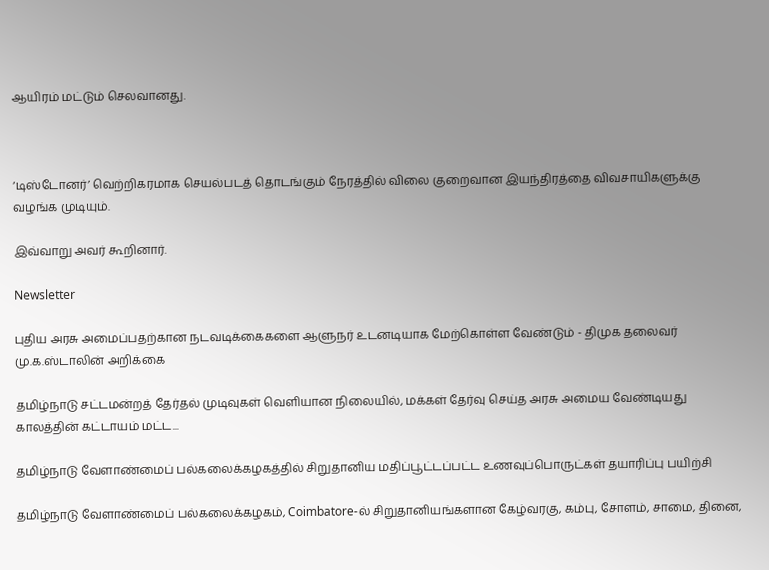ஆயிரம் மட்டும் செலவானது.



‘டிஸ்டோனர்’ வெற்றிகரமாக செயல்படத் தொடங்கும் நேரத்தில் விலை குறைவான இயந்திரத்தை விவசாயிகளுக்கு வழங்க முடியும்.

இவ்வாறு அவர் கூறினார்.

Newsletter

புதிய அரசு அமைப்பதற்கான நடவடிக்கைகளை ஆளுநர் உடனடியாக மேற்கொள்ள வேண்டும் - திமுக தலைவர் மு.க.ஸ்டாலின் அறிக்கை

தமிழ்நாடு சட்டமன்றத் தேர்தல் முடிவுகள் வெளியான நிலையில், மக்கள் தேர்வு செய்த அரசு அமைய வேண்டியது காலத்தின் கட்டாயம் மட்ட...

தமிழ்நாடு வேளாண்மைப் பல்கலைக்கழகத்தில் சிறுதானிய மதிப்பூட்டப்பட்ட உணவுப்பொருட்கள் தயாரிப்பு பயிற்சி

தமிழ்நாடு வேளாண்மைப் பல்கலைக்கழகம், Coimbatore-ல் சிறுதானியங்களான கேழ்வரகு, கம்பு, சோளம், சாமை, தினை,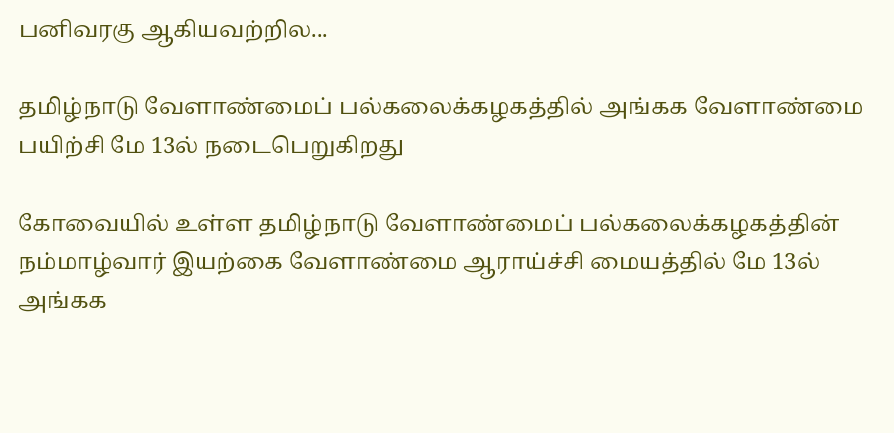பனிவரகு ஆகியவற்றில...

தமிழ்நாடு வேளாண்மைப் பல்கலைக்கழகத்தில் அங்கக வேளாண்மை பயிற்சி மே 13ல் நடைபெறுகிறது

கோவையில் உள்ள தமிழ்நாடு வேளாண்மைப் பல்கலைக்கழகத்தின் நம்மாழ்வார் இயற்கை வேளாண்மை ஆராய்ச்சி மையத்தில் மே 13ல் அங்கக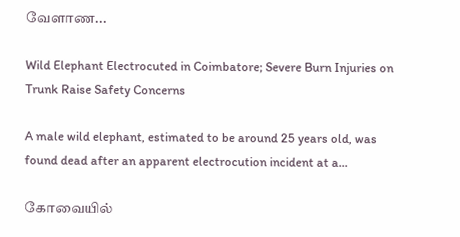வேளாண...

Wild Elephant Electrocuted in Coimbatore; Severe Burn Injuries on Trunk Raise Safety Concerns

A male wild elephant, estimated to be around 25 years old, was found dead after an apparent electrocution incident at a...

கோவையில்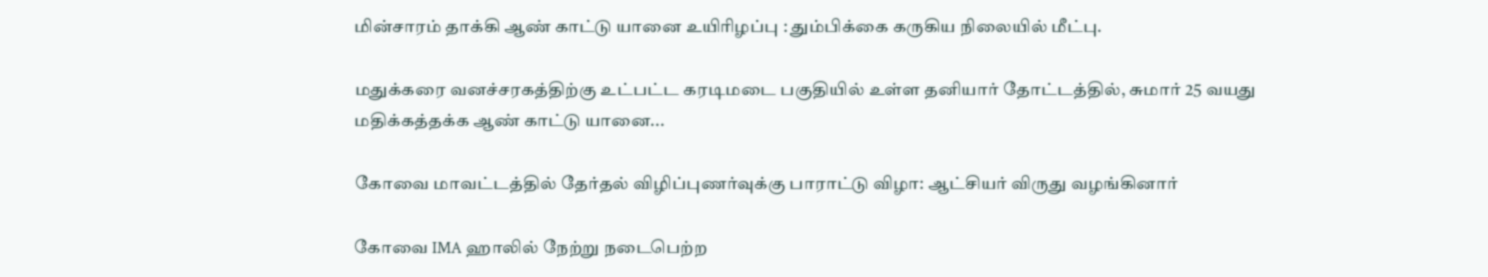மின்சாரம் தாக்கி ஆண் காட்டு யானை உயிரிழப்பு : தும்பிக்கை கருகிய நிலையில் மீட்பு.

மதுக்கரை வனச்சரகத்திற்கு உட்பட்ட கரடிமடை பகுதியில் உள்ள தனியார் தோட்டத்தில், சுமார் 25 வயது மதிக்கத்தக்க ஆண் காட்டு யானை...

கோவை மாவட்டத்தில் தேர்தல் விழிப்புணர்வுக்கு பாராட்டு விழா: ஆட்சியர் விருது வழங்கினார்

கோவை IMA ஹாலில் நேற்று நடைபெற்ற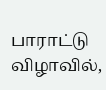பாராட்டு விழாவில்,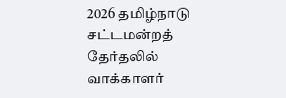2026 தமிழ்நாடு சட்டமன்றத் தேர்தலில் வாக்காளர்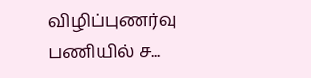விழிப்புணர்வு பணியில் ச...